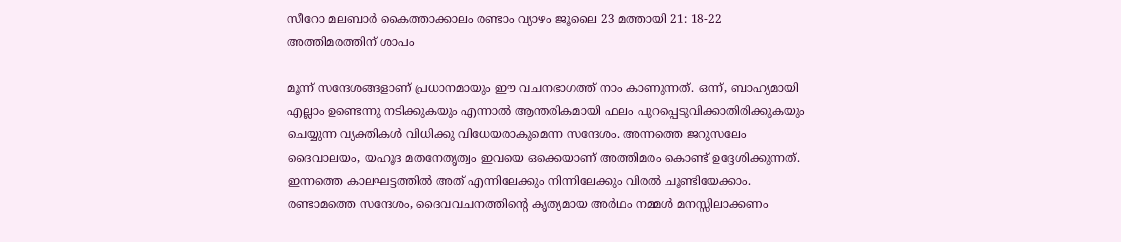സീറോ മലബാർ കൈത്താക്കാലം രണ്ടാം വ്യാഴം ജൂലൈ 23 മത്തായി 21: 18-22 അത്തിമരത്തിന് ശാപം

മൂന്ന് സന്ദേശങ്ങളാണ് പ്രധാനമായും ഈ വചനഭാഗത്ത് നാം കാണുന്നത്. ഒന്ന്, ബാഹ്യമായി എല്ലാം ഉണ്ടെന്നു നടിക്കുകയും എന്നാൽ ആന്തരികമായി ഫലം പുറപ്പെടുവിക്കാതിരിക്കുകയും ചെയ്യുന്ന വ്യക്തികൾ വിധിക്കു വിധേയരാകുമെന്ന സന്ദേശം. അന്നത്തെ ജറുസലേം ദൈവാലയം, യഹൂദ മതനേതൃത്വം ഇവയെ ഒക്കെയാണ് അത്തിമരം കൊണ്ട് ഉദ്ദേശിക്കുന്നത്. ഇന്നത്തെ കാലഘട്ടത്തിൽ അത് എന്നിലേക്കും നിന്നിലേക്കും വിരൽ ചൂണ്ടിയേക്കാം. രണ്ടാമത്തെ സന്ദേശം, ദൈവവചനത്തിന്റെ കൃത്യമായ അർഥം നമ്മൾ മനസ്സിലാക്കണം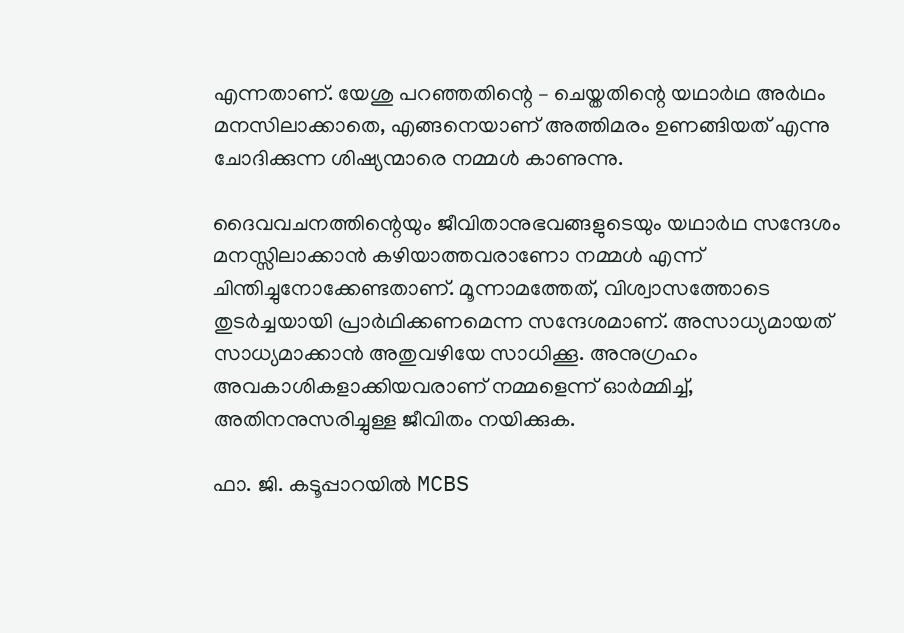എന്നതാണ്. യേശു പറഞ്ഞതിന്റെ – ചെയ്തതിന്റെ യഥാർഥ അർഥം മനസിലാക്കാതെ, എങ്ങനെയാണ് അത്തിമരം ഉണങ്ങിയത് എന്നു ചോദിക്കുന്ന ശിഷ്യന്മാരെ നമ്മൾ കാണുന്നു.

ദൈവവചനത്തിന്റെയും ജീവിതാനുഭവങ്ങളുടെയും യഥാർഥ സന്ദേശം മനസ്സിലാക്കാൻ കഴിയാത്തവരാണോ നമ്മൾ എന്ന് ചിന്തിച്ചുനോക്കേണ്ടതാണ്. മൂന്നാമത്തേത്, വിശ്വാസത്തോടെ തുടർച്ചയായി പ്രാർഥിക്കണമെന്ന സന്ദേശമാണ്. അസാധ്യമായത് സാധ്യമാക്കാൻ അതുവഴിയേ സാധിക്കൂ. അനുഗ്രഹം അവകാശികളാക്കിയവരാണ് നമ്മളെന്ന് ഓർമ്മിച്ച്, അതിനനുസരിച്ചുള്ള ജീവിതം നയിക്കുക.

ഫാ. ജി. കടൂപ്പാറയിൽ MCBS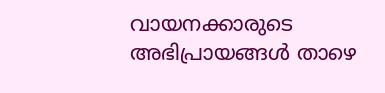വായനക്കാരുടെ അഭിപ്രായങ്ങൾ താഴെ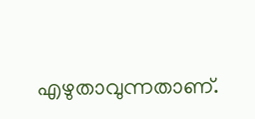എഴുതാവുന്നതാണ്.